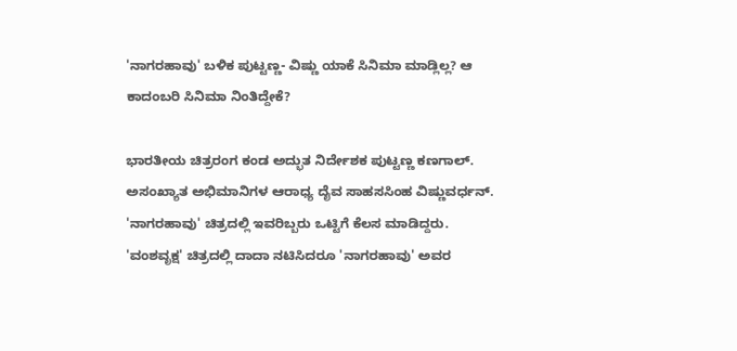'ನಾಗರಹಾವು' ಬಳಿಕ ಪುಟ್ಟಣ್ಣ- ವಿಷ್ಣು ಯಾಕೆ ಸಿನಿಮಾ ಮಾಡ್ಲಿಲ್ಲ? ಆ ಕಾದಂಬರಿ ಸಿನಿಮಾ ನಿಂತಿದ್ದೇಕೆ?

ಭಾರತೀಯ ಚಿತ್ರರಂಗ ಕಂಡ ಅದ್ಭುತ ನಿರ್ದೇಶಕ ಪುಟ್ಟಣ್ಣ ಕಣಗಾಲ್. ಅಸಂಖ್ಯಾತ ಅಭಿಮಾನಿಗಳ ಆರಾಧ್ಯ ದೈವ ಸಾಹಸಸಿಂಹ ವಿಷ್ಣುವರ್ಧನ್. 'ನಾಗರಹಾವು' ಚಿತ್ರದಲ್ಲಿ ಇವರಿಬ್ಬರು ಒಟ್ಟಿಗೆ ಕೆಲಸ ಮಾಡಿದ್ದರು. 'ವಂಶವೃಕ್ಷ' ಚಿತ್ರದಲ್ಲಿ ದಾದಾ ನಟಿಸಿದರೂ 'ನಾಗರಹಾವು' ಅವರ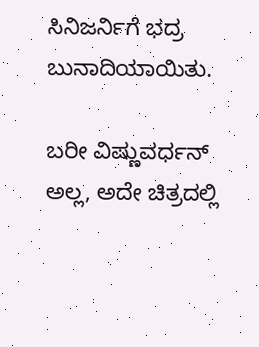ಸಿನಿಜರ್ನಿಗೆ ಭದ್ರ ಬುನಾದಿಯಾಯಿತು.

ಬರೀ ವಿಷ್ಣುವರ್ಧನ್ ಅಲ್ಲ, ಅದೇ ಚಿತ್ರದಲ್ಲಿ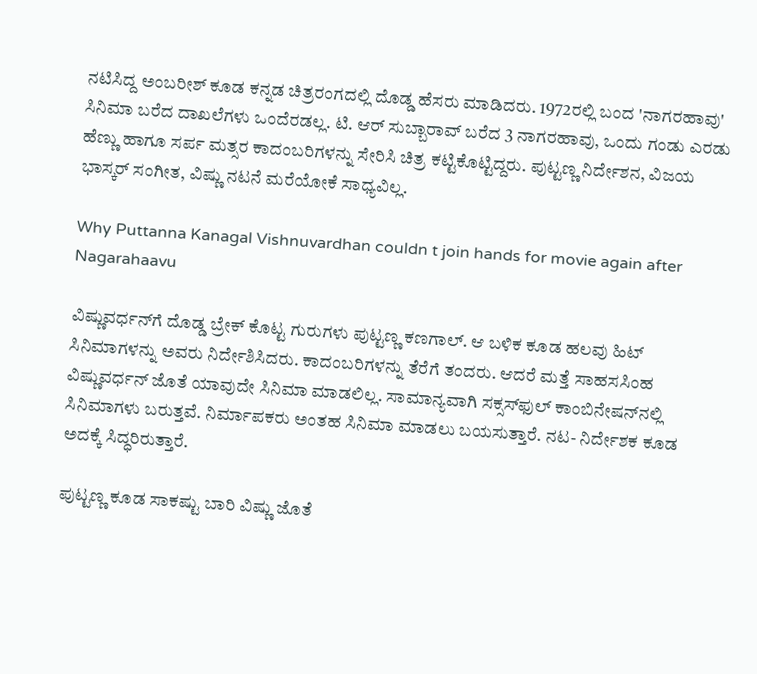ನಟಿಸಿದ್ದ ಅಂಬರೀಶ್ ಕೂಡ ಕನ್ನಡ ಚಿತ್ರರಂಗದಲ್ಲಿ ದೊಡ್ಡ ಹೆಸರು ಮಾಡಿದರು. 1972ರಲ್ಲಿ ಬಂದ 'ನಾಗರಹಾವು' ಸಿನಿಮಾ ಬರೆದ ದಾಖಲೆಗಳು ಒಂದೆರಡಲ್ಲ. ಟಿ. ಆರ್ ಸುಬ್ಬಾರಾವ್ ಬರೆದ 3 ನಾಗರಹಾವು, ಒಂದು ಗಂಡು ಎರಡು ಹೆಣ್ಣು ಹಾಗೂ ಸರ್ಪ ಮತ್ಸರ ಕಾದಂಬರಿಗಳನ್ನು ಸೇರಿಸಿ ಚಿತ್ರ ಕಟ್ಟಿಕೊಟ್ಟಿದ್ದರು. ಪುಟ್ಟಣ್ಣ ನಿರ್ದೇಶನ, ವಿಜಯ ಭಾಸ್ಕರ್ ಸಂಗೀತ, ವಿಷ್ಣು ನಟನೆ ಮರೆಯೋಕೆ ಸಾಧ್ಯವಿಲ್ಲ.

Why Puttanna Kanagal Vishnuvardhan couldn t join hands for movie again after Nagarahaavu

ವಿಷ್ಣುವರ್ಧನ್‌ಗೆ ದೊಡ್ಡ ಬ್ರೇಕ್ ಕೊಟ್ಟ ಗುರುಗಳು ಪುಟ್ಟಣ್ಣ ಕಣಗಾಲ್. ಆ ಬಳಿಕ ಕೂಡ ಹಲವು ಹಿಟ್ ಸಿನಿಮಾಗಳನ್ನು ಅವರು ನಿರ್ದೇಶಿಸಿದರು. ಕಾದಂಬರಿಗಳನ್ನು ತೆರೆಗೆ ತಂದರು. ಆದರೆ ಮತ್ತೆ ಸಾಹಸಸಿಂಹ ವಿಷ್ಣುವರ್ಧನ್ ಜೊತೆ ಯಾವುದೇ ಸಿನಿಮಾ ಮಾಡಲಿಲ್ಲ. ಸಾಮಾನ್ಯವಾಗಿ ಸಕ್ಸಸ್‌ಫುಲ್ ಕಾಂಬಿನೇಷನ್‌ನಲ್ಲಿ ಸಿನಿಮಾಗಳು ಬರುತ್ತವೆ. ನಿರ್ಮಾಪಕರು ಅಂತಹ ಸಿನಿಮಾ ಮಾಡಲು ಬಯಸುತ್ತಾರೆ. ನಟ- ನಿರ್ದೇಶಕ ಕೂಡ ಅದಕ್ಕೆ ಸಿದ್ಧರಿರುತ್ತಾರೆ.

ಪುಟ್ಟಣ್ಣ ಕೂಡ ಸಾಕಷ್ಟು ಬಾರಿ ವಿಷ್ಣು ಜೊತೆ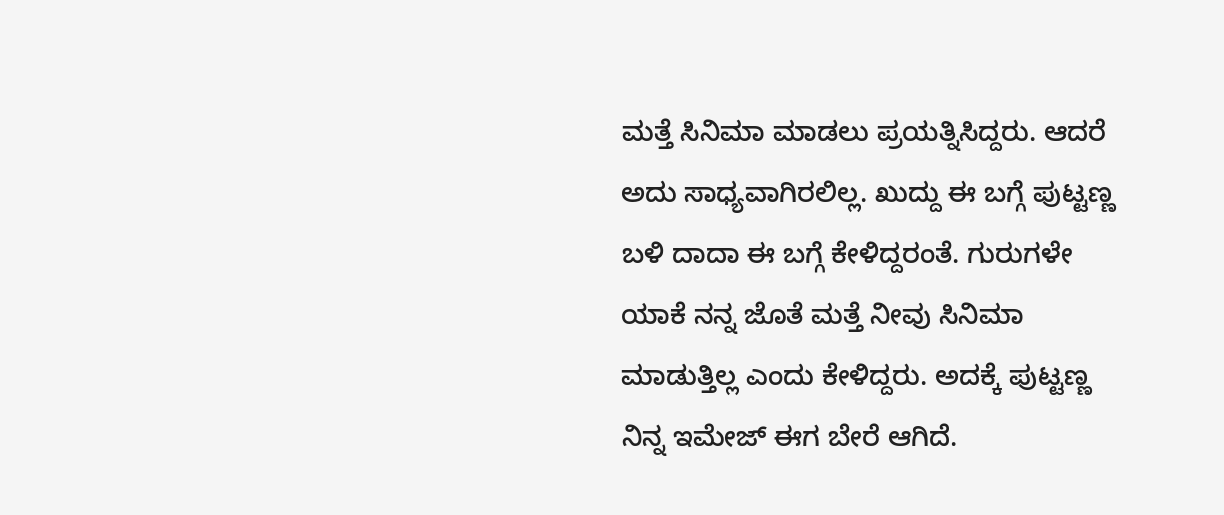ಮತ್ತೆ ಸಿನಿಮಾ ಮಾಡಲು ಪ್ರಯತ್ನಿಸಿದ್ದರು. ಆದರೆ ಅದು ಸಾಧ್ಯವಾಗಿರಲಿಲ್ಲ. ಖುದ್ದು ಈ ಬಗ್ಗೆ ಪುಟ್ಟಣ್ಣ ಬಳಿ ದಾದಾ ಈ ಬಗ್ಗೆ ಕೇಳಿದ್ದರಂತೆ. ಗುರುಗಳೇ ಯಾಕೆ ನನ್ನ ಜೊತೆ ಮತ್ತೆ ನೀವು ಸಿನಿಮಾ ಮಾಡುತ್ತಿಲ್ಲ ಎಂದು ಕೇಳಿದ್ದರು. ಅದಕ್ಕೆ ಪುಟ್ಟಣ್ಣ ನಿನ್ನ ಇಮೇಜ್ ಈಗ ಬೇರೆ ಆಗಿದೆ.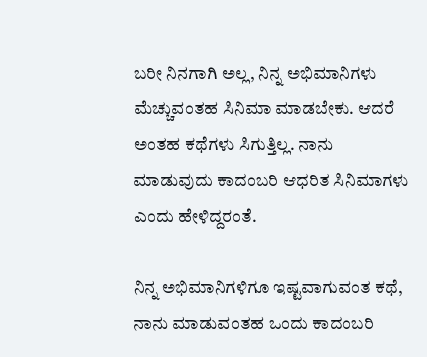ಬರೀ ನಿನಗಾಗಿ ಅಲ್ಲ, ನಿನ್ನ ಅಭಿಮಾನಿಗಳು ಮೆಚ್ಚುವಂತಹ ಸಿನಿಮಾ ಮಾಡಬೇಕು. ಆದರೆ ಅಂತಹ ಕಥೆಗಳು ಸಿಗುತ್ತಿಲ್ಲ. ನಾನು ಮಾಡುವುದು ಕಾದಂಬರಿ ಆಧರಿತ ಸಿನಿಮಾಗಳು ಎಂದು ಹೇಳಿದ್ದರಂತೆ.

ನಿನ್ನ ಅಭಿಮಾನಿಗಳಿಗೂ ಇಷ್ಟವಾಗುವಂತ ಕಥೆ, ನಾನು ಮಾಡುವಂತಹ ಒಂದು ಕಾದಂಬರಿ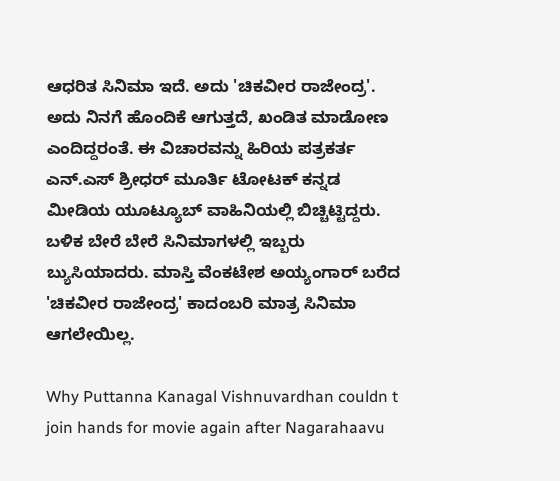ಆಧರಿತ ಸಿನಿಮಾ ಇದೆ. ಅದು 'ಚಿಕವೀರ ರಾಜೇಂದ್ರ'. ಅದು ನಿನಗೆ ಹೊಂದಿಕೆ ಆಗುತ್ತದೆ, ಖಂಡಿತ ಮಾಡೋಣ ಎಂದಿದ್ದರಂತೆ. ಈ ವಿಚಾರವನ್ನು ಹಿರಿಯ ಪತ್ರಕರ್ತ ಎನ್‌.ಎಸ್ ಶ್ರೀಧರ್‌ ಮೂರ್ತಿ ಟೋಟಕ್ ಕನ್ನಡ ಮೀಡಿಯ ಯೂಟ್ಯೂಬ್‌ ವಾಹಿನಿಯಲ್ಲಿ ಬಿಚ್ಚಿಟ್ಟಿದ್ದರು. ಬಳಿಕ ಬೇರೆ ಬೇರೆ ಸಿನಿಮಾಗಳಲ್ಲಿ ಇಬ್ಬರು ಬ್ಯುಸಿಯಾದರು. ಮಾಸ್ತಿ ವೆಂಕಟೇಶ ಅಯ್ಯಂಗಾರ್ ಬರೆದ 'ಚಿಕವೀರ ರಾಜೇಂದ್ರ' ಕಾದಂಬರಿ ಮಾತ್ರ ಸಿನಿಮಾ ಆಗಲೇಯಿಲ್ಲ.

Why Puttanna Kanagal Vishnuvardhan couldn t join hands for movie again after Nagarahaavu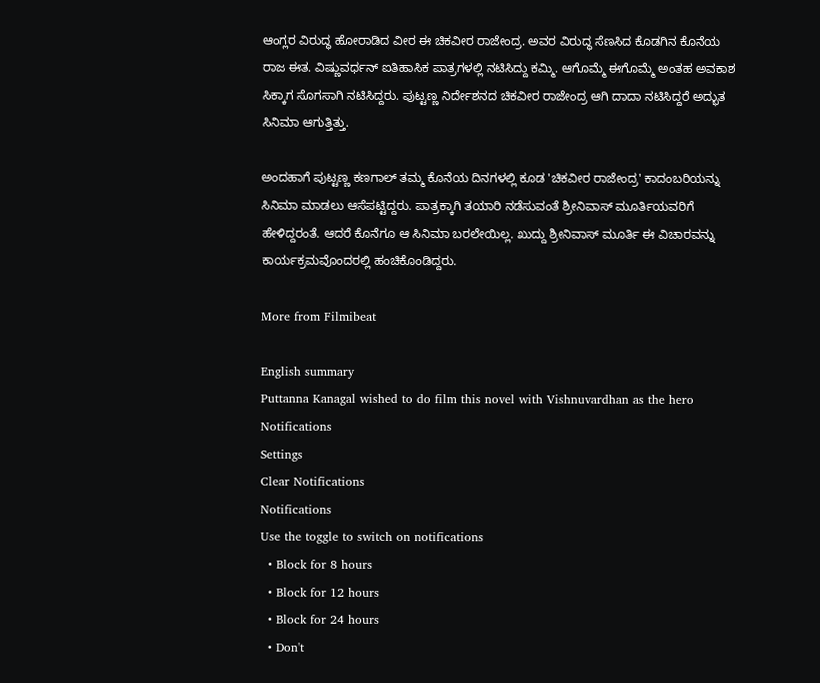ಆಂಗ್ಲರ ವಿರುದ್ಧ ಹೋರಾಡಿದ ವೀರ ಈ ಚಿಕವೀರ ರಾಜೇಂದ್ರ. ಅವರ ವಿರುದ್ಧ ಸೆಣಸಿದ ಕೊಡಗಿನ ಕೊನೆಯ ರಾಜ ಈತ. ವಿಷ್ಣುವರ್ಧನ್ ಐತಿಹಾಸಿಕ ಪಾತ್ರಗಳಲ್ಲಿ ನಟಿಸಿದ್ದು ಕಮ್ಮಿ. ಆಗೊಮ್ಮೆ ಈಗೊಮ್ಮೆ ಅಂತಹ ಅವಕಾಶ ಸಿಕ್ಕಾಗ ಸೊಗಸಾಗಿ ನಟಿಸಿದ್ದರು. ಪುಟ್ಟಣ್ಣ ನಿರ್ದೇಶನದ ಚಿಕವೀರ ರಾಜೇಂದ್ರ ಆಗಿ ದಾದಾ ನಟಿಸಿದ್ದರೆ ಅದ್ಭುತ ಸಿನಿಮಾ ಆಗುತ್ತಿತ್ತು.

ಅಂದಹಾಗೆ ಪುಟ್ಟಣ್ಣ ಕಣಗಾಲ್ ತಮ್ಮ ಕೊನೆಯ ದಿನಗಳಲ್ಲಿ ಕೂಡ 'ಚಿಕವೀರ ರಾಜೇಂದ್ರ' ಕಾದಂಬರಿಯನ್ನು ಸಿನಿಮಾ ಮಾಡಲು ಆಸೆಪಟ್ಟಿದ್ದರು. ಪಾತ್ರಕ್ಕಾಗಿ ತಯಾರಿ ನಡೆಸುವಂತೆ ಶ್ರೀನಿವಾಸ್ ಮೂರ್ತಿಯವರಿಗೆ ಹೇಳಿದ್ದರಂತೆ. ಆದರೆ ಕೊನೆಗೂ ಆ ಸಿನಿಮಾ ಬರಲೇಯಿಲ್ಲ. ಖುದ್ದು ಶ್ರೀನಿವಾಸ್ ಮೂರ್ತಿ ಈ ವಿಚಾರವನ್ನು ಕಾರ್ಯಕ್ರಮವೊಂದರಲ್ಲಿ ಹಂಚಿಕೊಂಡಿದ್ದರು.

More from Filmibeat

English summary
Puttanna Kanagal wished to do film this novel with Vishnuvardhan as the hero
Notifications
Settings
Clear Notifications
Notifications
Use the toggle to switch on notifications
  • Block for 8 hours
  • Block for 12 hours
  • Block for 24 hours
  • Don't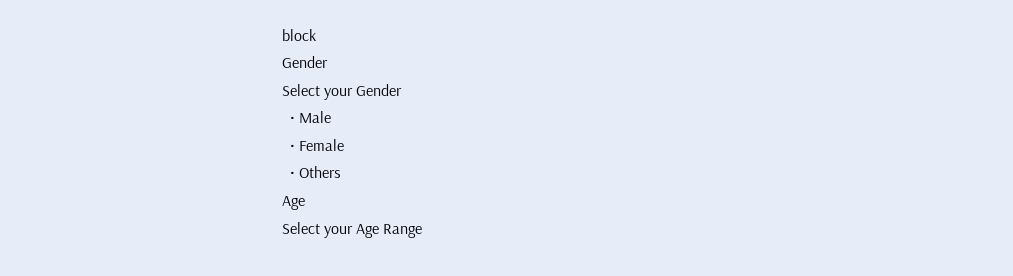block
Gender
Select your Gender
  • Male
  • Female
  • Others
Age
Select your Age Range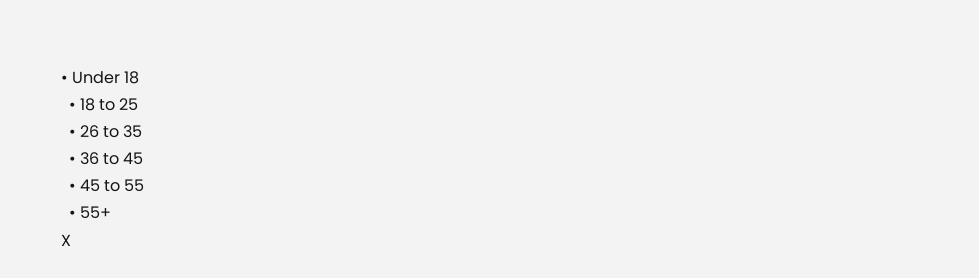• Under 18
  • 18 to 25
  • 26 to 35
  • 36 to 45
  • 45 to 55
  • 55+
X